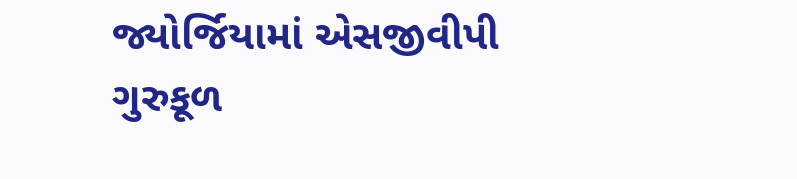જ્યોર્જિયામાં એસજીવીપી ગુરુકૂળ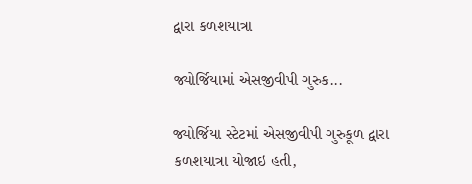દ્વારા કળશયાત્રા

જ્યોર્જિયામાં એસજીવીપી ગુરુક...

જ્યોર્જિયા સ્ટેટમાં એસજીવીપી ગુરુકૂળ દ્વારા કળશયાત્રા યોજાઇ હતી,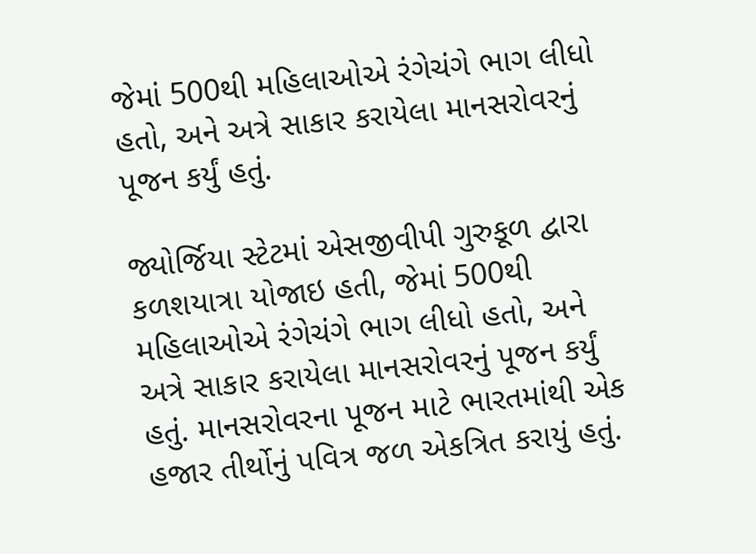જેમાં 500થી મહિલાઓએ રંગેચંગે ભાગ લીધો હતો, અને અત્રે સાકાર કરાયેલા માનસરોવરનું પૂજન કર્યું હતું.

જ્યોર્જિયા સ્ટેટમાં એસજીવીપી ગુરુકૂળ દ્વારા કળશયાત્રા યોજાઇ હતી, જેમાં 500થી મહિલાઓએ રંગેચંગે ભાગ લીધો હતો, અને અત્રે સાકાર કરાયેલા માનસરોવરનું પૂજન કર્યું હતું. માનસરોવરના પૂજન માટે ભારતમાંથી એક હજાર તીર્થોનું પવિત્ર જળ એકત્રિત કરાયું હતું.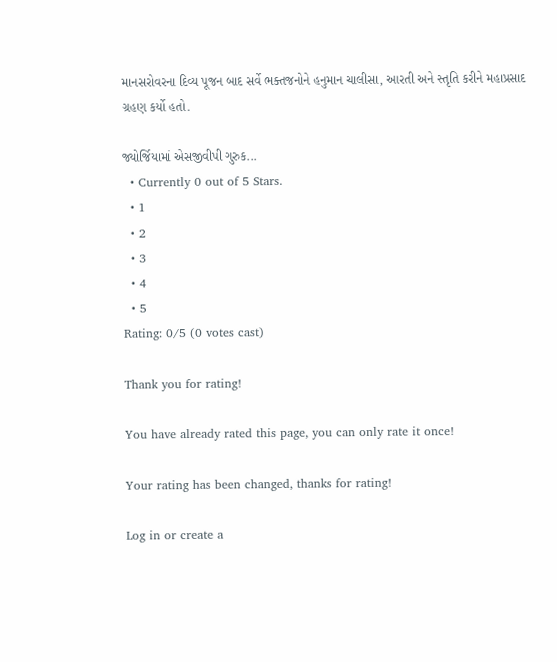માનસરોવરના દિવ્ય પૂજન બાદ સર્વે ભક્તજનોને હનુમાન ચાલીસા, આરતી અને સ્તૃતિ કરીને મહાપ્રસાદ ગ્રહણ કર્યો હતો.

જ્યોર્જિયામાં એસજીવીપી ગુરુક...
  • Currently 0 out of 5 Stars.
  • 1
  • 2
  • 3
  • 4
  • 5
Rating: 0/5 (0 votes cast)

Thank you for rating!

You have already rated this page, you can only rate it once!

Your rating has been changed, thanks for rating!

Log in or create a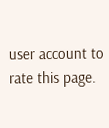user account to rate this page.